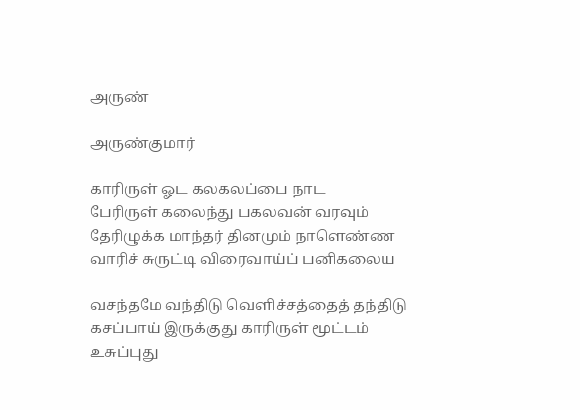அருண்

அருண்குமார்

காரிருள் ஓட கலகலப்பை நாட
பேரிருள் கலைந்து பகலவன் வரவும்
தேரிழுக்க மாந்தர் தினமும் நாளெண்ண
வாரிச் சுருட்டி விரைவாய்ப் பனிகலைய

வசந்தமே வந்திடு வெளிச்சத்தைத் தந்திடு
கசப்பாய் இருக்குது காரிருள் மூட்டம்
உசுப்புது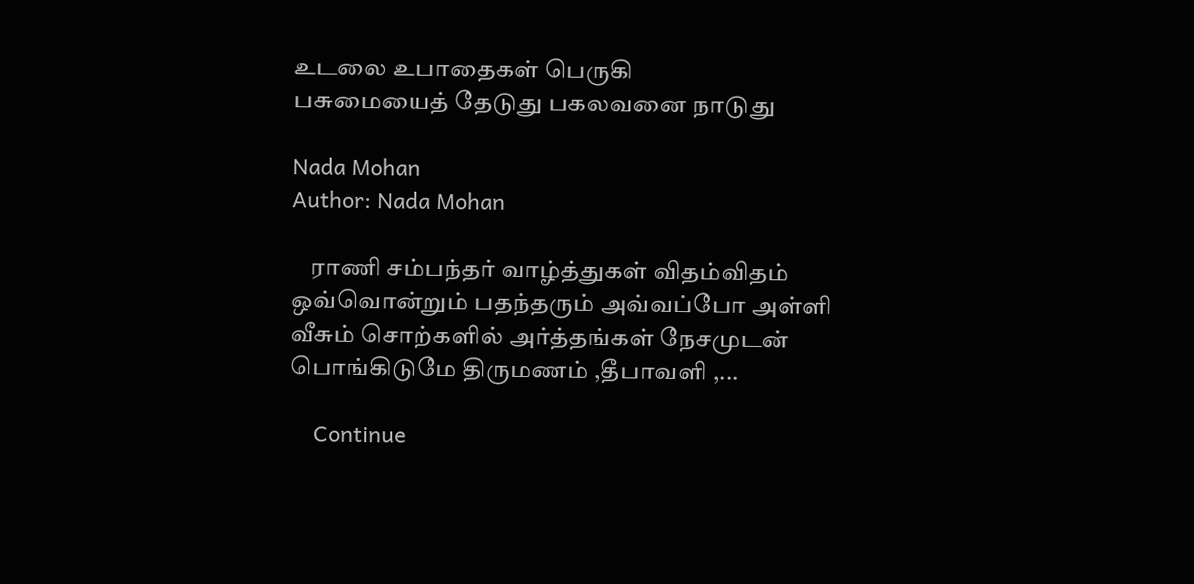உடலை உபாதைகள் பெருகி
பசுமையைத் தேடுது பகலவனை நாடுது

Nada Mohan
Author: Nada Mohan

    ராணி சம்பந்தர் வாழ்த்துகள் விதம்விதம் ஒவ்வொன்றும் பதந்தரும் அவ்வப்போ அள்ளி வீசும் சொற்களில் அர்த்தங்கள் நேசமுடன் பொங்கிடுமே திருமணம் ,தீபாவளி ,...

    Continue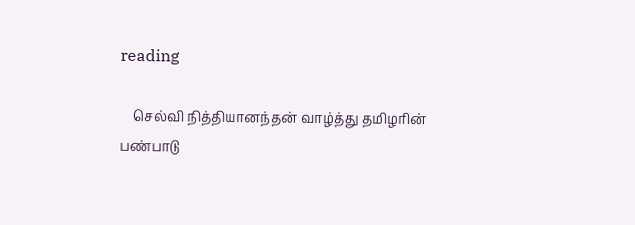reading

    செல்வி நித்தியானந்தன் வாழ்த்து தமிழரின் பண்பாடு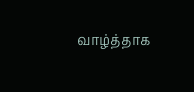வாழ்த்தாக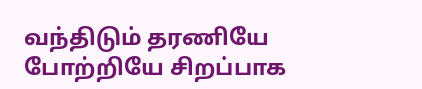வந்திடும் தரணியே போற்றியே சிறப்பாக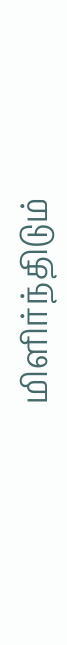மிளிர்ந்திடும்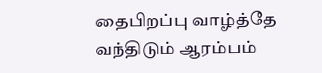தைபிறப்பு வாழ்த்தே வந்திடும் ஆரம்பம்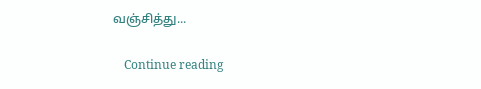வஞ்சித்து...

    Continue reading